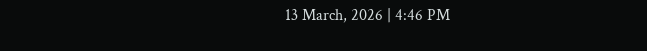13 March, 2026 | 4:46 PM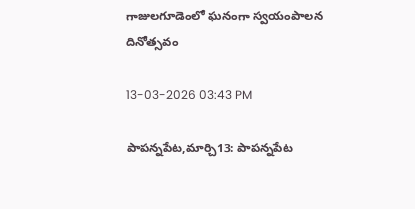గాజులగూడెంలో ఘనంగా స్వయంపాలన దినోత్సవం

13-03-2026 03:43 PM

పాపన్నపేట,మార్చి13: పాపన్నపేట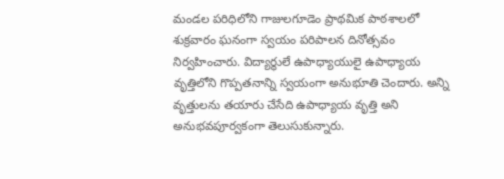మండల పరిధిలోని గాజులగూడెం ప్రాథమిక పాఠశాలలో శుక్రవారం ఘనంగా స్వయం పరిపాలన దినోత్సవం నిర్వహించారు. విద్యార్థులే ఉపాధ్యాయులై ఉపాధ్యాయ వృత్తిలోని గొప్పతనాన్ని స్వయంగా అనుభూతి చెందారు. అన్ని వృత్తులను తయారు చేసేది ఉపాధ్యాయ వృత్తి అని అనుభవపూర్వకంగా తెలుసుకున్నారు.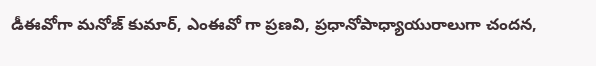డీఈవోగా మనోజ్ కుమార్, ఎంఈవో గా ప్రణవి, ప్రధానోపాధ్యాయురాలుగా చందన,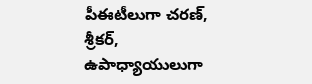పీఈటీలుగా చరణ్, శ్రీకర్, ఉపాధ్యాయులుగా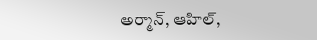అర్మాన్, ఆహిల్,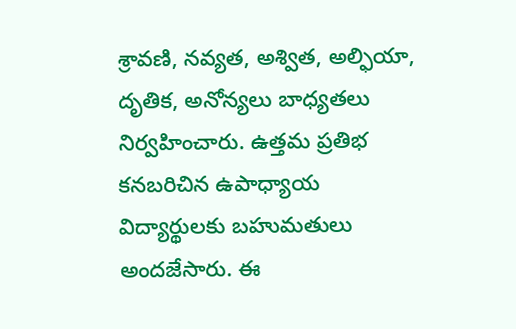శ్రావణి, నవ్యత, అశ్విత, అల్ఫియా, దృతిక, అనోన్యలు బాధ్యతలు నిర్వహించారు. ఉత్తమ ప్రతిభ కనబరిచిన ఉపాధ్యాయ విద్యార్థులకు బహుమతులు అందజేసారు. ఈ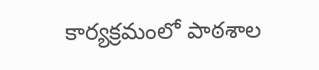కార్యక్రమంలో పాఠశాల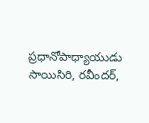ప్రధానోపాధ్యాయుడు సాయిసిరి, రవీందర్,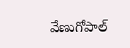వేణుగోపాల్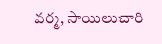వర్మ, సాయిలుచారి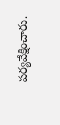పర్యవేక్షించారు.